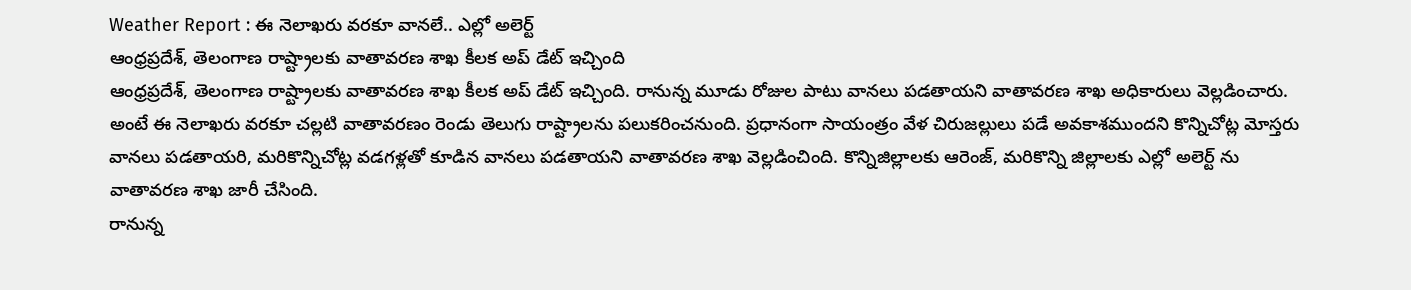Weather Report : ఈ నెలాఖరు వరకూ వానలే.. ఎల్లో అలెర్ట్
ఆంధ్రప్రదేశ్, తెలంగాణ రాష్ట్రాలకు వాతావరణ శాఖ కీలక అప్ డేట్ ఇచ్చింది
ఆంధ్రప్రదేశ్, తెలంగాణ రాష్ట్రాలకు వాతావరణ శాఖ కీలక అప్ డేట్ ఇచ్చింది. రానున్న మూడు రోజుల పాటు వానలు పడతాయని వాతావరణ శాఖ అధికారులు వెల్లడించారు. అంటే ఈ నెలాఖరు వరకూ చల్లటి వాతావరణం రెండు తెలుగు రాష్ట్రాలను పలుకరించనుంది. ప్రధానంగా సాయంత్రం వేళ చిరుజల్లులు పడే అవకాశముందని కొన్నిచోట్ల మోస్తరు వానలు పడతాయరి, మరికొన్నిచోట్ల వడగళ్లతో కూడిన వానలు పడతాయని వాతావరణ శాఖ వెల్లడించింది. కొన్నిజిల్లాలకు ఆరెంజ్, మరికొన్ని జిల్లాలకు ఎల్లో అలెర్ట్ ను వాతావరణ శాఖ జారీ చేసింది.
రానున్న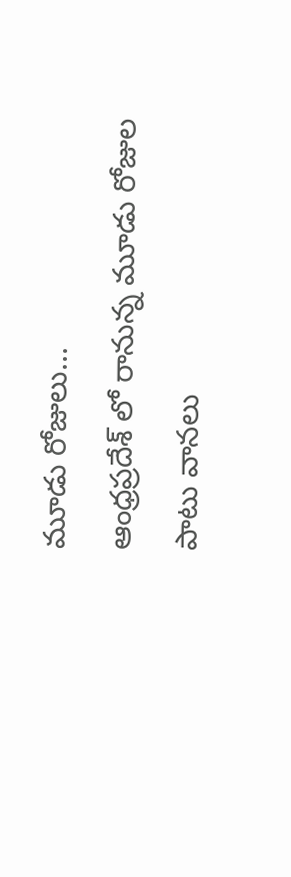మూడు రోజులు...
ఆంధ్రప్రదేశ్ లో రానున్న మూడు రోజుల పాటు వానలు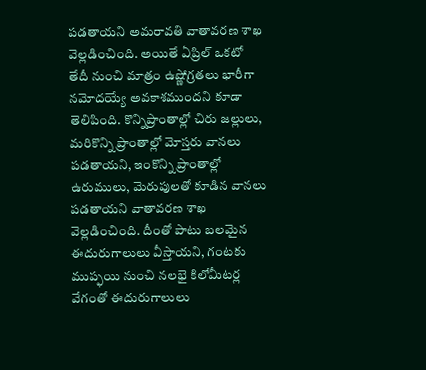పడతాయని అమరావతి వాతావరణ శాఖ వెల్లడించింది. అయితే ఏప్రిల్ ఒకటో తేదీ నుంచి మాత్రం ఉష్ణోగ్రతలు భారీగా నమోదయ్యే అవకాశముందని కూడా తెలిపింది. కొన్నిప్రాంతాల్లో చిరు జల్లులు, మరికొన్ని ప్రాంతాల్లో మోస్తరు వానలు పడతాయని, ఇంకొన్ని ప్రాంతాల్లో ఉరుములు, మెరుపులతో కూడిన వానలు పడతాయని వాతావరణ శాఖ వెల్లడించింది. దీంతో పాటు బలమైన ఈదురుగాలులు వీస్తాయని, గంటకు ముప్ఫయి నుంచి నలభై కిలోమీటర్ల వేగంతో ఈదురుగాలులు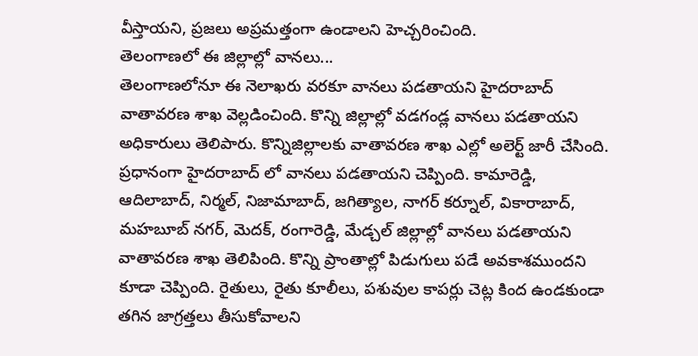వీస్తాయని, ప్రజలు అప్రమత్తంగా ఉండాలని హెచ్చరించింది.
తెలంగాణలో ఈ జిల్లాల్లో వానలు...
తెలంగాణలోనూ ఈ నెలాఖరు వరకూ వానలు పడతాయని హైదరాబాద్ వాతావరణ శాఖ వెల్లడించింది. కొన్ని జిల్లాల్లో వడగండ్ల వానలు పడతాయని అధికారులు తెలిపారు. కొన్నిజిల్లాలకు వాతావరణ శాఖ ఎల్లో అలెర్ట్ జారీ చేసింది. ప్రధానంగా హైదరాబాద్ లో వానలు పడతాయని చెప్పింది. కామారెడ్డి, ఆదిలాబాద్, నిర్మల్, నిజామాబాద్, జగిత్యాల, నాగర్ కర్నూల్, వికారాబాద్, మహబూబ్ నగర్, మెదక్, రంగారెడ్డి, మేడ్చల్ జిల్లాల్లో వానలు పడతాయని వాతావరణ శాఖ తెలిపింది. కొన్ని ప్రాంతాల్లో పిడుగులు పడే అవకాశముందని కూడా చెప్పింది. రైతులు, రైతు కూలీలు, పశువుల కాపర్లు చెట్ల కింద ఉండకుండా తగిన జాగ్రత్తలు తీసుకోవాలని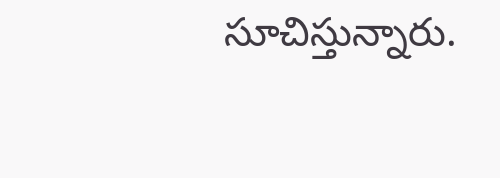సూచిస్తున్నారు.